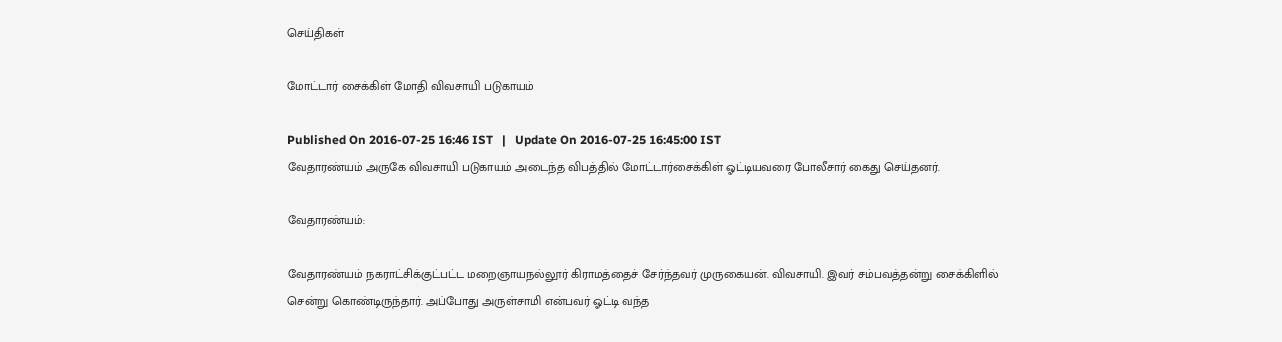செய்திகள்

மோட்டார் சைக்கிள் மோதி விவசாயி படுகாயம்

Published On 2016-07-25 16:46 IST   |   Update On 2016-07-25 16:45:00 IST
வேதாரண்யம் அருகே விவசாயி படுகாயம் அடைந்த விபத்தில் மோட்டார்சைக்கிள் ஓட்டியவரை போலீசார் கைது செய்தனர்.

வேதாரண்யம்:

வேதாரண்யம் நகராட்சிக்குட்பட்ட மறைஞாயநல்லூர் கிராமத்தைச் சேர்ந்தவர் முருகையன். விவசாயி. இவர் சம்பவத்தன்று சைக்கிளில் சென்று கொண்டிருந்தார். அப்போது அருள்சாமி என்பவர் ஓட்டி வந்த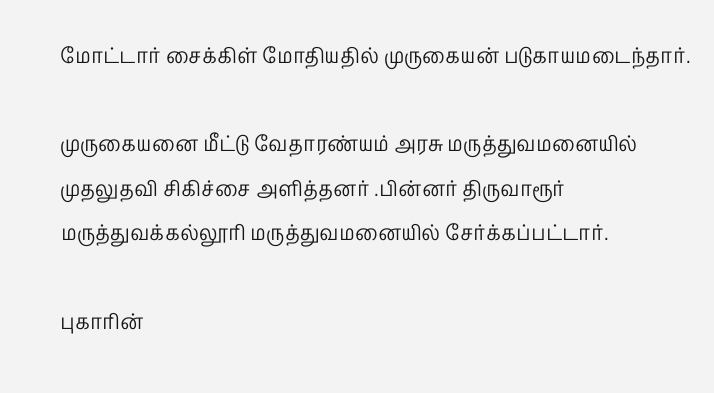மோட்டார் சைக்கிள் மோதியதில் முருகையன் படுகாயமடைந்தார்.

முருகையனை மீட்டு வேதாரண்யம் அரசு மருத்துவமனையில் முதலுதவி சிகிச்சை அளித்தனர் .பின்னர் திருவாரூர் மருத்துவக்கல்லூரி மருத்துவமனையில் சேர்க்கப்பட்டார்.

புகாரின்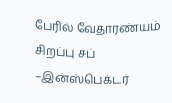பேரில் வேதாரண்யம் சிறப்பு சப் –இன்ஸ்பெக்டர்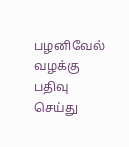பழனிவேல் வழக்கு பதிவு செய்து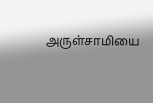அருள்சாமியை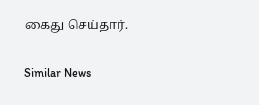கைது செய்தார்.

Similar News